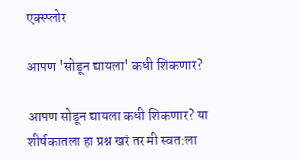एक्स्प्लोर

आपण 'सोडून द्यायला' कधी शिकणार?

आपण सोडून द्यायला कधी शिकणार? या शीर्षकातला हा प्रश्न खरं तर मी स्वत:ला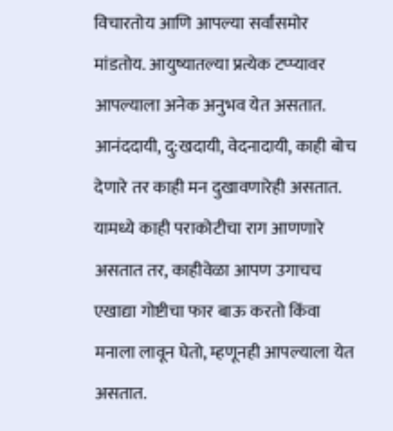विचारतोय आणि आपल्या सर्वांसमोर मांडतोय. आयुष्यातल्या प्रत्येक टप्प्यावर आपल्याला अनेक अनुभव येत असतात. आनंददायी, दु:खदायी, वेदनादायी, काही बोच देणारे तर काही मन दुखावणारेही असतात. यामध्ये काही पराकोटीचा राग आणणारे असतात तर, काहीवेळा आपण उगाचच एखाद्या गोष्टीचा फार बाऊ करतो किंवा मनाला लावून घेतो, म्हणूनही आपल्याला येत असतात.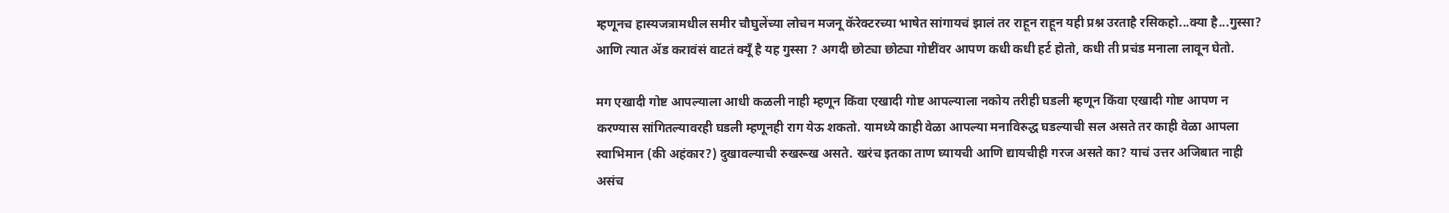म्हणूनच हास्यजत्रामधील समीर चौघुलेंच्या लोचन मजनू कॅरेक्टरच्या भाषेत सांगायचं झालं तर राहून राहून यही प्रश्न उरताहै रसिकहो...क्या है...गुस्सा? आणि त्यात ॲड करावंसं वाटतं क्यूँ है यह गुस्सा ? अगदी छोट्या छोट्या गोष्टींवर आपण कधी कधी हर्ट होतो, कधी ती प्रचंड मनाला लावून घेतो.

मग एखादी गोष्ट आपल्याला आधी कळली नाही म्हणून किंवा एखादी गोष्ट आपल्याला नकोय तरीही घडली म्हणून किंवा एखादी गोष्ट आपण न करण्यास सांगितल्यावरही घडली म्हणूनही राग येऊ शकतो. यामध्ये काही वेळा आपल्या मनाविरुद्ध घडल्याची सल असते तर काही वेळा आपला स्वाभिमान (की अहंकार?) दुखावल्याची रुखरूख असते. खरंच इतका ताण घ्यायची आणि द्यायचीही गरज असते का? याचं उत्तर अजिबात नाही असंच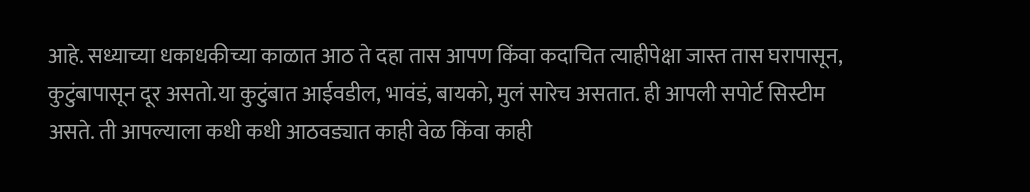आहे. सध्याच्या धकाधकीच्या काळात आठ ते दहा तास आपण किंवा कदाचित त्याहीपेक्षा जास्त तास घरापासून, कुटुंबापासून दूर असतो.या कुटुंबात आईवडील, भावंडं, बायको, मुलं सारेच असतात. ही आपली सपोर्ट सिस्टीम असते. ती आपल्याला कधी कधी आठवड्यात काही वेळ किंवा काही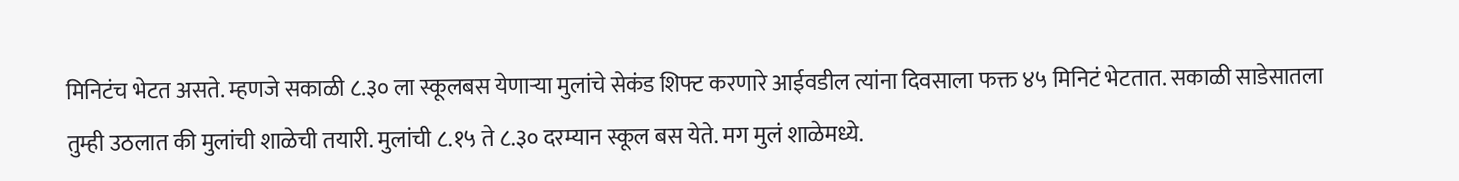मिनिटंच भेटत असते. म्हणजे सकाळी ८.३० ला स्कूलबस येणाऱ्या मुलांचे सेकंड शिफ्ट करणारे आईवडील त्यांना दिवसाला फक्त ४५ मिनिटं भेटतात. सकाळी साडेसातला तुम्ही उठलात की मुलांची शाळेची तयारी. मुलांची ८.१५ ते ८.३० दरम्यान स्कूल बस येते. मग मुलं शाळेमध्ये.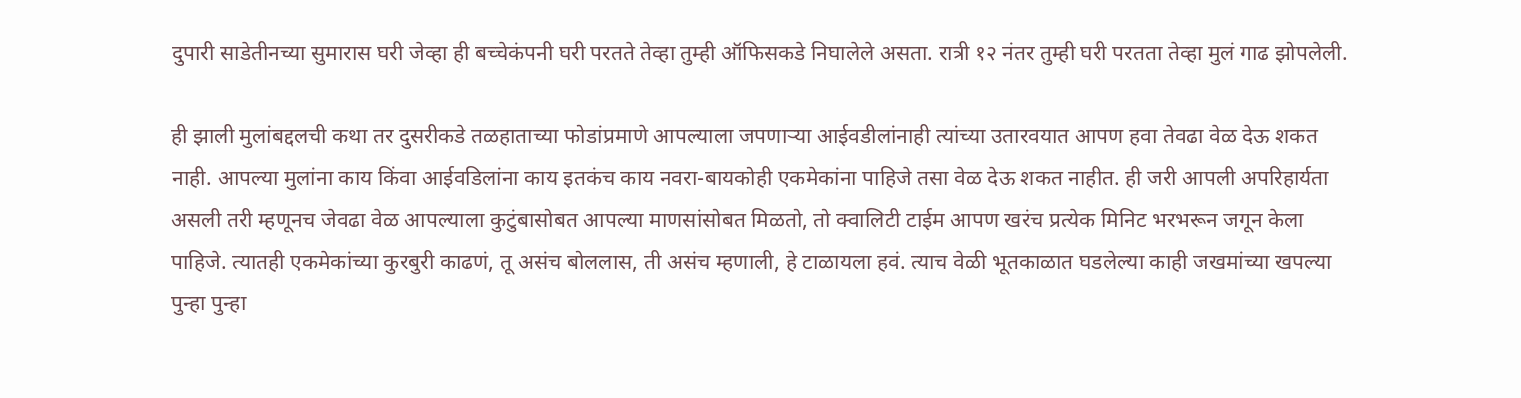दुपारी साडेतीनच्या सुमारास घरी जेव्हा ही बच्चेकंपनी घरी परतते तेव्हा तुम्ही ऑफिसकडे निघालेले असता. रात्री १२ नंतर तुम्ही घरी परतता तेव्हा मुलं गाढ झोपलेली.

ही झाली मुलांबद्दलची कथा तर दुसरीकडे तळहाताच्या फोडांप्रमाणे आपल्याला जपणाऱ्या आईवडीलांनाही त्यांच्या उतारवयात आपण हवा तेवढा वेळ देऊ शकत नाही. आपल्या मुलांना काय किंवा आईवडिलांना काय इतकंच काय नवरा-बायकोही एकमेकांना पाहिजे तसा वेळ देऊ शकत नाहीत. ही जरी आपली अपरिहार्यता असली तरी म्हणूनच जेवढा वेळ आपल्याला कुटुंबासोबत आपल्या माणसांसोबत मिळतो, तो क्वालिटी टाईम आपण खरंच प्रत्येक मिनिट भरभरून जगून केला पाहिजे. त्यातही एकमेकांच्या कुरबुरी काढणं, तू असंच बोललास, ती असंच म्हणाली, हे टाळायला हवं. त्याच वेळी भूतकाळात घडलेल्या काही जखमांच्या खपल्या पुन्हा पुन्हा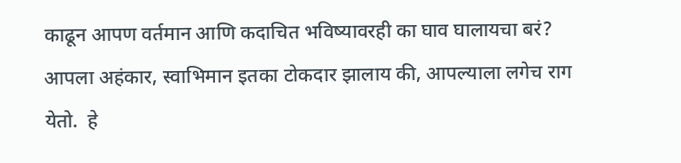काढून आपण वर्तमान आणि कदाचित भविष्यावरही का घाव घालायचा बरं?  आपला अहंकार, स्वाभिमान इतका टोकदार झालाय की, आपल्याला लगेच राग येतो.  हे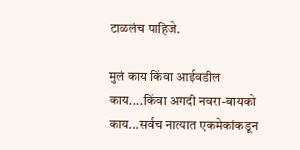टाळलंच पाहिजे.

मुलं काय किंवा आईवडील काय....किंवा अगदी नवरा-बायको काय...सर्वच नात्यात एकमेकांकडून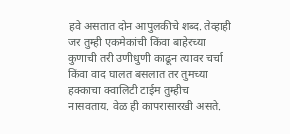हवे असतात दोन आपुलकीचे शब्द. तेव्हाही जर तुम्ही एकमेकांची किंवा बाहेरच्या कुणाची तरी उणीधुणी काढून त्यावर चर्चा किंवा वाद घालत बसलात तर तुमच्या हक्काचा क्वालिटी टाईम तुम्हीच नासवताय. वेळ ही कापरासारखी असते.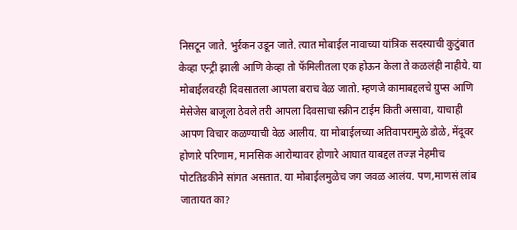निसटून जाते. भुर्ऱकन उडून जाते. त्यात मोबाईल नावाच्या यांत्रिक सदस्याची कुटुंबात केव्हा एन्ट्री झाली आणि केव्हा तो फॅमिलीतला एक होऊन केला ते कळलंही नाहीये. या मोबाईलवरही दिवसातला आपला बराच वेळ जातो. म्हणजे कामाबद्दलचे ग्रुप्स आणि मेसेजेस बाजूला ठेवले तरी आपला दिवसाचा स्क्रीन टाईम किती असावा, याचाही आपण विचार कळण्याची वेळ आलीय. या मोबाईलच्या अतिवापरामुळे डोळे, मेंदूवर होणारे परिणाम, मानसिक आरोग्यावर होणारे आघात याबद्दल तज्ज्ञ नेहमीच पोटतिडकीने सांगत असतात. या मोबाईलमुळेच जग जवळ आलंय. पण,माणसं लांब जातायत का?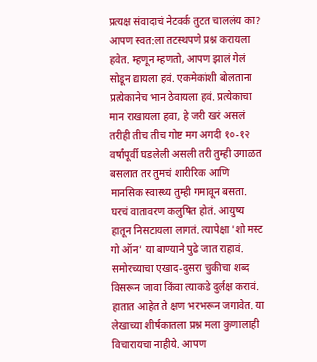प्रत्यक्ष संवादाचं नेटवर्क तुटत चाललंय का? आपण स्वत:ला तटस्थपणे प्रश्न करायला हवेत. म्हणून म्हणतो, आपण झालं गेलं सोडून द्यायला हवं. एकमेकांशी बोलताना प्रत्येकानेच भान ठेवायला हवं. प्रत्येकाचा मान राखायला हवा, हे जरी खरं असलं तरीही तीच तीच गोष्ट मग अगदी १०-१२ वर्षांपूर्वी घडलेली असली तरी तुम्ही उगाळत बसलात तर तुमचं शारीरिक आणि मानसिक स्वास्थ्य तुम्ही गमावून बसता. घरचं वातावरण कलुषित होतं. आयुष्य हातून निसटायला लागतं. त्यापेक्षा 'शो मस्ट गो ऑन' या बाण्याने पुढे जात राहावं. समोरच्याचा एखाद-दुसरा चुकीचा शब्द विसरून जावा किंवा त्याकडे दुर्लक्ष करावं. हातात आहेत ते क्षण भरभरून जगावेत. या लेखाच्या शीर्षकातला प्रश्न मला कुणालाही विचारायचा नाहीये. आपण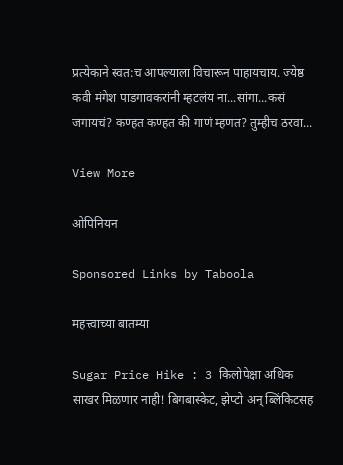प्रत्येकाने स्वत:च आपल्याला विचारून पाहायचाय. ज्येष्ठ कवी मंगेश पाडगावकरांनी म्हटलंय ना...सांगा...कसं जगायचं? कण्हत कण्हत की गाणं म्हणत? तुम्हीच ठरवा...

View More

ओपिनियन

Sponsored Links by Taboola

महत्त्वाच्या बातम्या

Sugar Price Hike : 3 किलोपेक्षा अधिक साखर मिळणार नाही! बिगबास्केट, झेप्टो अन् ब्लिंकिटसह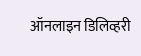ऑनलाइन डिलिव्हरी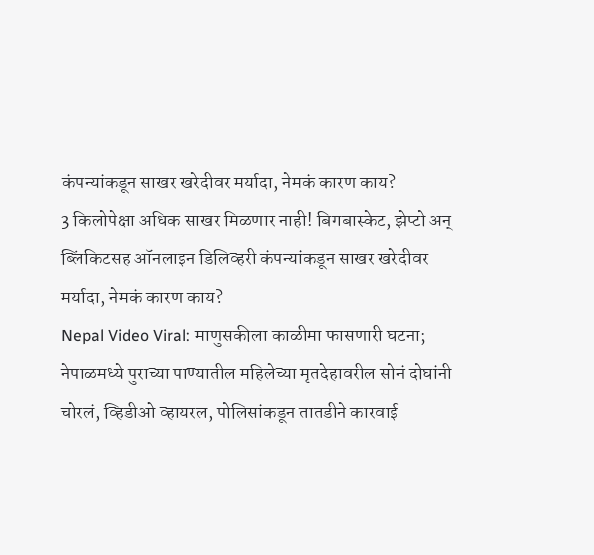कंपन्यांकडून साखर खरेदीवर मर्यादा, नेमकं कारण काय?
3 किलोपेक्षा अधिक साखर मिळणार नाही! बिगबास्केट, झेप्टो अन् ब्लिंकिटसह ऑनलाइन डिलिव्हरी कंपन्यांकडून साखर खरेदीवर मर्यादा, नेमकं कारण काय?
Nepal Video Viral: माणुसकीला काळीमा फासणारी घटना; नेपाळमध्ये पुराच्या पाण्यातील महिलेच्या मृतदेहावरील सोनं दोघांनी चोरलं, व्हिडीओ व्हायरल, पोलिसांकडून तातडीने कारवाई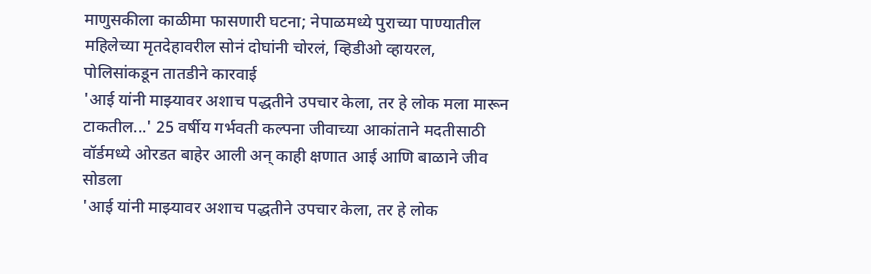माणुसकीला काळीमा फासणारी घटना; नेपाळमध्ये पुराच्या पाण्यातील महिलेच्या मृतदेहावरील सोनं दोघांनी चोरलं, व्हिडीओ व्हायरल, पोलिसांकडून तातडीने कारवाई
'आई यांनी माझ्यावर अशाच पद्धतीने उपचार केला, तर हे लोक मला मारून टाकतील...' 25 वर्षीय गर्भवती कल्पना जीवाच्या आकांताने मदतीसाठी वॉर्डमध्ये ओरडत बाहेर आली अन् काही क्षणात आई आणि बाळाने जीव सोडला
'आई यांनी माझ्यावर अशाच पद्धतीने उपचार केला, तर हे लोक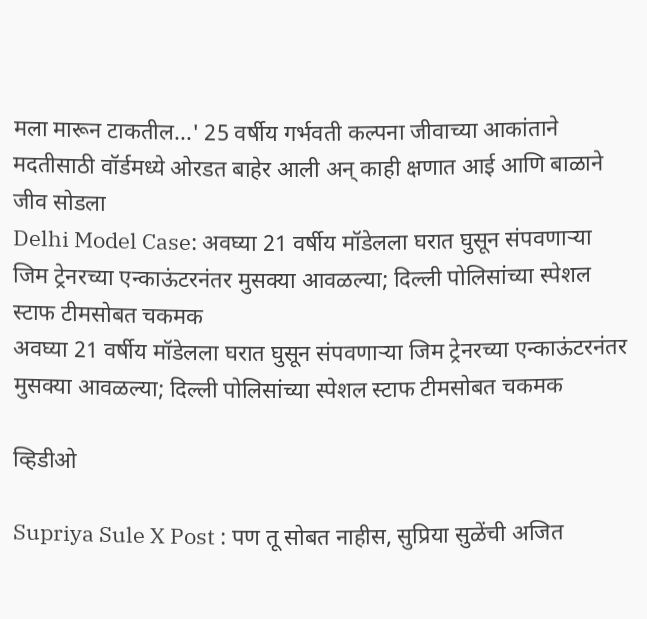मला मारून टाकतील...' 25 वर्षीय गर्भवती कल्पना जीवाच्या आकांताने मदतीसाठी वॉर्डमध्ये ओरडत बाहेर आली अन् काही क्षणात आई आणि बाळाने जीव सोडला
Delhi Model Case: अवघ्या 21 वर्षीय मॉडेलला घरात घुसून संपवणाऱ्या जिम ट्रेनरच्या एन्काऊंटरनंतर मुसक्या आवळल्या; दिल्ली पोलिसांच्या स्पेशल स्टाफ टीमसोबत चकमक
अवघ्या 21 वर्षीय मॉडेलला घरात घुसून संपवणाऱ्या जिम ट्रेनरच्या एन्काऊंटरनंतर मुसक्या आवळल्या; दिल्ली पोलिसांच्या स्पेशल स्टाफ टीमसोबत चकमक

व्हिडीओ

Supriya Sule X Post : पण तू सोबत नाहीस, सुप्रिया सुळेंची अजित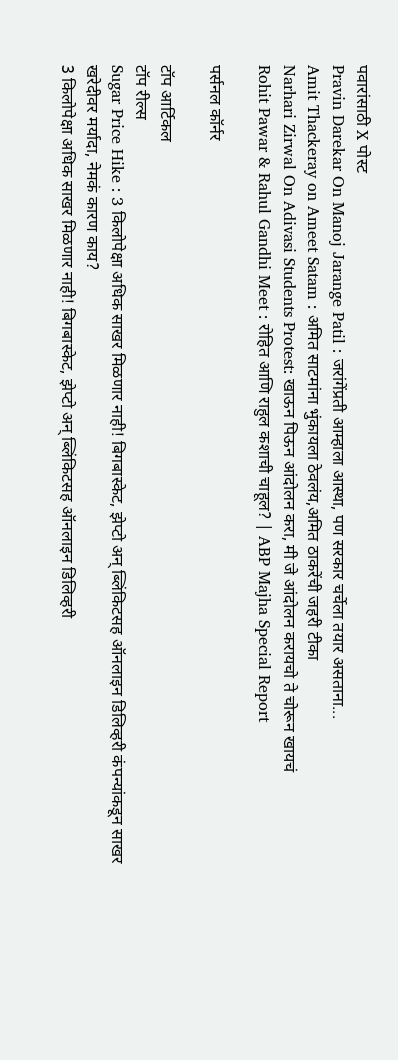पवारांसाठी X पोस्ट
Pravin Darekar On Manoj Jarange Patil : जरांगेंप्रती आम्हाला आस्था, पण सरकार चर्चेला तयार असताना...
Amit Thackeray on Ameet Satam : अमित साटमांना भुंकायला ठेवलंय,अमित ठाकरेंची जहरी टीका
Narhari Zirwal On Adivasi Students Protest: खाऊन पिऊन आंदोलन करा, मी जे आंदोलन करायचो ते चोरून खायचं
Rohit Pawar & Rahul Gandhi Meet : रोहित आणि राहुल कशाची चाहूल? | ABP Majha Special Report

पर्सनल कॉर्नर

टॉप आर्टिकल
टॉप रील्स
Sugar Price Hike : 3 किलोपेक्षा अधिक साखर मिळणार नाही! बिगबास्केट, झेप्टो अन् ब्लिंकिटसह ऑनलाइन डिलिव्हरी कंपन्यांकडून साखर खरेदीवर मर्यादा, नेमकं कारण काय?
3 किलोपेक्षा अधिक साखर मिळणार नाही! बिगबास्केट, झेप्टो अन् ब्लिंकिटसह ऑनलाइन डिलिव्हरी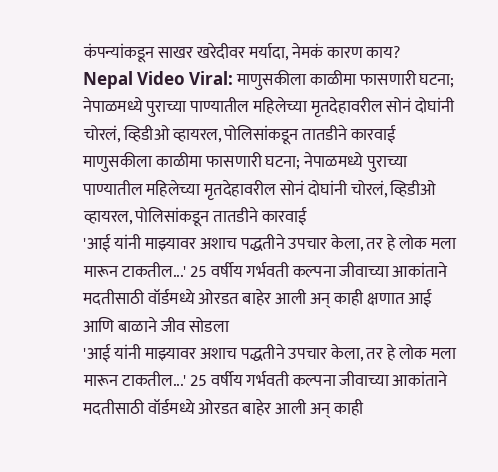कंपन्यांकडून साखर खरेदीवर मर्यादा, नेमकं कारण काय?
Nepal Video Viral: माणुसकीला काळीमा फासणारी घटना; नेपाळमध्ये पुराच्या पाण्यातील महिलेच्या मृतदेहावरील सोनं दोघांनी चोरलं, व्हिडीओ व्हायरल, पोलिसांकडून तातडीने कारवाई
माणुसकीला काळीमा फासणारी घटना; नेपाळमध्ये पुराच्या पाण्यातील महिलेच्या मृतदेहावरील सोनं दोघांनी चोरलं, व्हिडीओ व्हायरल, पोलिसांकडून तातडीने कारवाई
'आई यांनी माझ्यावर अशाच पद्धतीने उपचार केला, तर हे लोक मला मारून टाकतील...' 25 वर्षीय गर्भवती कल्पना जीवाच्या आकांताने मदतीसाठी वॉर्डमध्ये ओरडत बाहेर आली अन् काही क्षणात आई आणि बाळाने जीव सोडला
'आई यांनी माझ्यावर अशाच पद्धतीने उपचार केला, तर हे लोक मला मारून टाकतील...' 25 वर्षीय गर्भवती कल्पना जीवाच्या आकांताने मदतीसाठी वॉर्डमध्ये ओरडत बाहेर आली अन् काही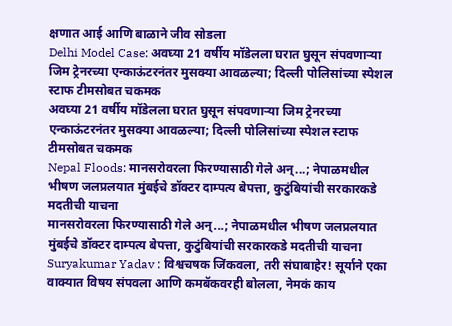क्षणात आई आणि बाळाने जीव सोडला
Delhi Model Case: अवघ्या 21 वर्षीय मॉडेलला घरात घुसून संपवणाऱ्या जिम ट्रेनरच्या एन्काऊंटरनंतर मुसक्या आवळल्या; दिल्ली पोलिसांच्या स्पेशल स्टाफ टीमसोबत चकमक
अवघ्या 21 वर्षीय मॉडेलला घरात घुसून संपवणाऱ्या जिम ट्रेनरच्या एन्काऊंटरनंतर मुसक्या आवळल्या; दिल्ली पोलिसांच्या स्पेशल स्टाफ टीमसोबत चकमक
Nepal Floods: मानसरोवरला फिरण्यासाठी गेले अन्...; नेपाळमधील भीषण जलप्रलयात मुंबईचे डॉक्टर दाम्पत्य बेपत्ता, कुटुंबियांची सरकारकडे मदतीची याचना
मानसरोवरला फिरण्यासाठी गेले अन्...; नेपाळमधील भीषण जलप्रलयात मुंबईचे डॉक्टर दाम्पत्य बेपत्ता, कुटुंबियांची सरकारकडे मदतीची याचना
Suryakumar Yadav : विश्वचषक जिंकवला, तरी संघाबाहेर! सूर्याने एका वाक्यात विषय संपवला आणि कमबॅकवरही बोलला, नेमकं काय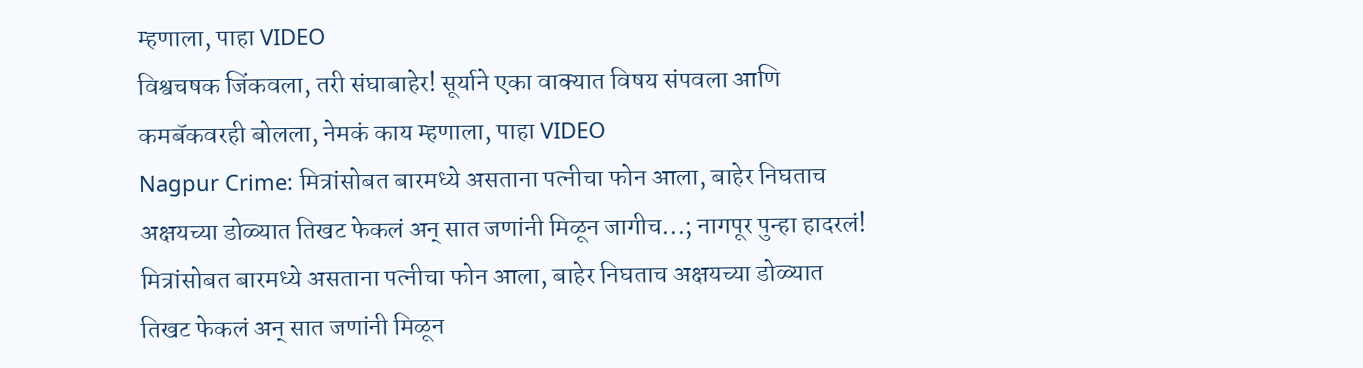म्हणाला, पाहा VIDEO
विश्वचषक जिंकवला, तरी संघाबाहेर! सूर्याने एका वाक्यात विषय संपवला आणि कमबॅकवरही बोलला, नेमकं काय म्हणाला, पाहा VIDEO
Nagpur Crime: मित्रांसोबत बारमध्ये असताना पत्नीचा फोन आला, बाहेर निघताच अक्षयच्या डोळ्यात तिखट फेकलं अन् सात जणांनी मिळून जागीच...; नागपूर पुन्हा हादरलं!
मित्रांसोबत बारमध्ये असताना पत्नीचा फोन आला, बाहेर निघताच अक्षयच्या डोळ्यात तिखट फेकलं अन् सात जणांनी मिळून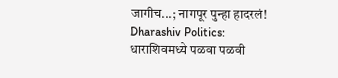जागीच...; नागपूर पुन्हा हादरलं!
Dharashiv Politics: धाराशिवमध्ये पळवा पळवी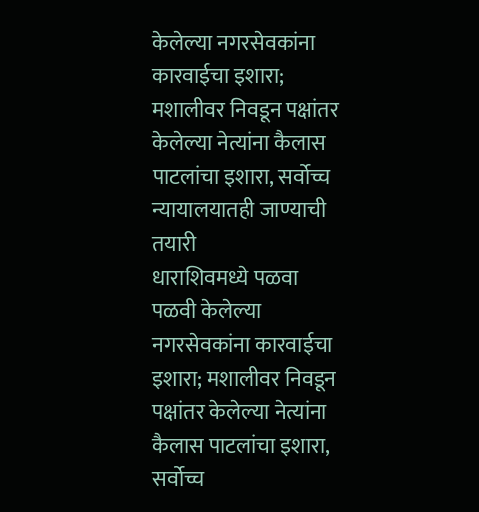केलेल्या नगरसेवकांना कारवाईचा इशारा; मशालीवर निवडून पक्षांतर केलेल्या नेत्यांना कैलास पाटलांचा इशारा, सर्वोच्च न्यायालयातही जाण्याची तयारी
धाराशिवमध्ये पळवा पळवी केलेल्या नगरसेवकांना कारवाईचा इशारा; मशालीवर निवडून पक्षांतर केलेल्या नेत्यांना कैलास पाटलांचा इशारा, सर्वोच्च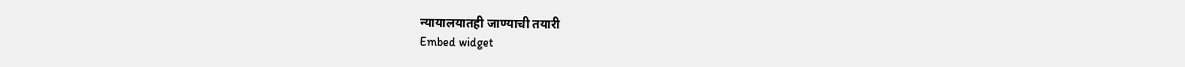न्यायालयातही जाण्याची तयारी
Embed widget